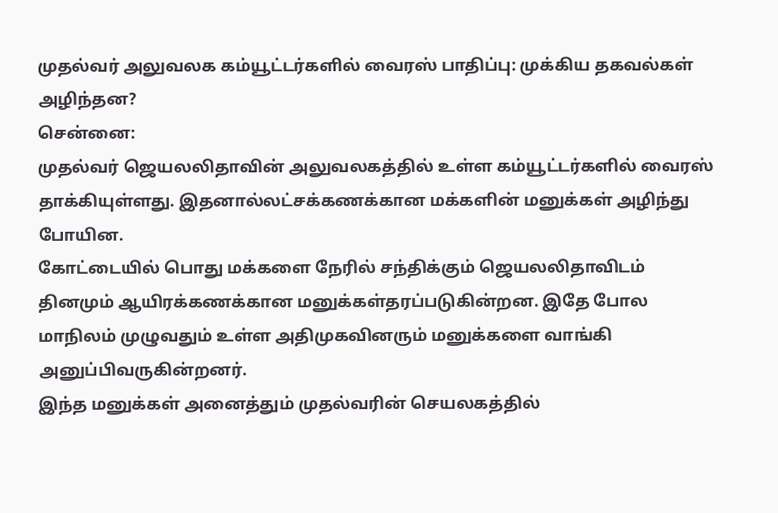முதல்வர் அலுவலக கம்யூட்டர்களில் வைரஸ் பாதிப்பு: முக்கிய தகவல்கள் அழிந்தன?
சென்னை:
முதல்வர் ஜெயலலிதாவின் அலுவலகத்தில் உள்ள கம்யூட்டர்களில் வைரஸ் தாக்கியுள்ளது. இதனால்லட்சக்கணக்கான மக்களின் மனுக்கள் அழிந்து போயின.
கோட்டையில் பொது மக்களை நேரில் சந்திக்கும் ஜெயலலிதாவிடம் தினமும் ஆயிரக்கணக்கான மனுக்கள்தரப்படுகின்றன. இதே போல மாநிலம் முழுவதும் உள்ள அதிமுகவினரும் மனுக்களை வாங்கி அனுப்பிவருகின்றனர்.
இந்த மனுக்கள் அனைத்தும் முதல்வரின் செயலகத்தில்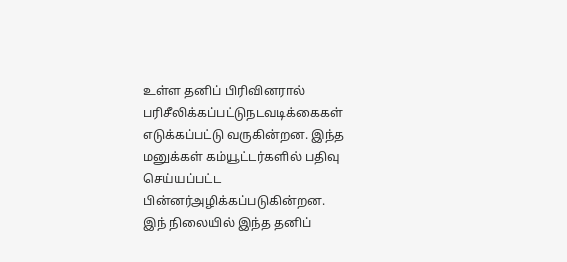உள்ள தனிப் பிரிவினரால் பரிசீலிக்கப்பட்டுநடவடிக்கைகள் எடுக்கப்பட்டு வருகின்றன. இந்த மனுக்கள் கம்யூட்டர்களில் பதிவு செய்யப்பட்ட பின்னர்அழிக்கப்படுகின்றன.
இந் நிலையில் இந்த தனிப்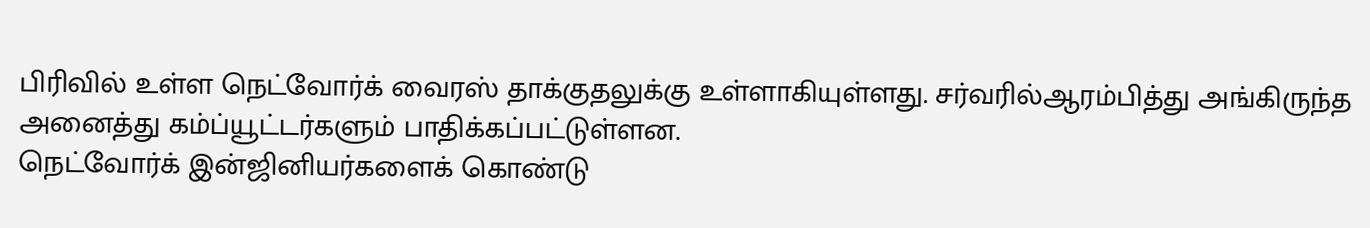பிரிவில் உள்ள நெட்வோர்க் வைரஸ் தாக்குதலுக்கு உள்ளாகியுள்ளது. சர்வரில்ஆரம்பித்து அங்கிருந்த அனைத்து கம்ப்யூட்டர்களும் பாதிக்கப்பட்டுள்ளன.
நெட்வோர்க் இன்ஜினியர்களைக் கொண்டு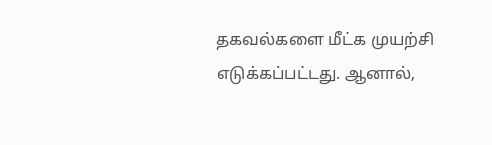தகவல்களை மீட்க முயற்சி எடுக்கப்பட்டது. ஆனால்,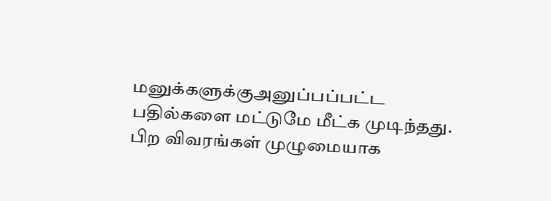மனுக்களுக்குஅனுப்பப்பட்ட பதில்களை மட்டுமே மீட்க முடிந்தது.
பிற விவரங்கள் முழுமையாக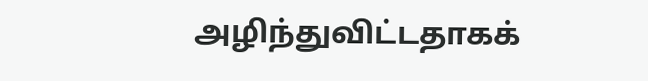அழிந்துவிட்டதாகக்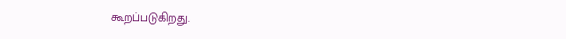கூறப்படுகிறது.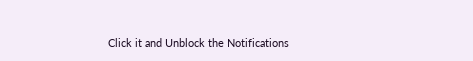Click it and Unblock the Notifications